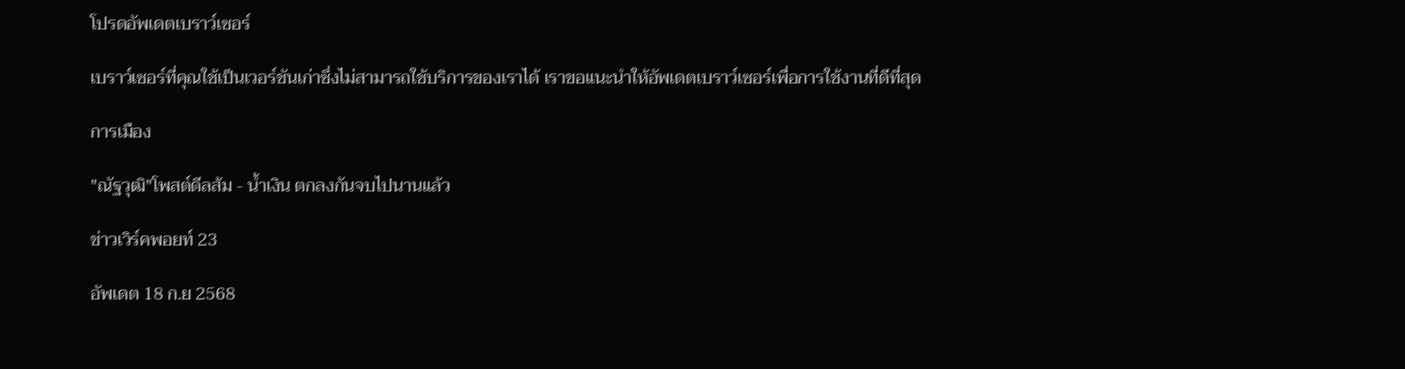โปรดอัพเดตเบราว์เซอร์

เบราว์เซอร์ที่คุณใช้เป็นเวอร์ชันเก่าซึ่งไม่สามารถใช้บริการของเราได้ เราขอแนะนำให้อัพเดตเบราว์เซอร์เพื่อการใช้งานที่ดีที่สุด

การเมือง

"ณัฐวุฒิ"โพสต์ดีลส้ม - น้ำเงิน ตกลงกันจบไปนานแล้ว

ข่าวเวิร์คพอยท์ 23

อัพเดต 18 ก.ย 2568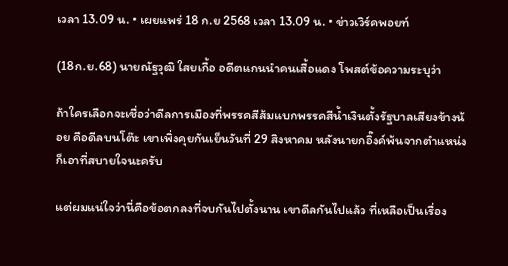เวลา 13.09 น. • เผยแพร่ 18 ก.ย 2568 เวลา 13.09 น. • ข่าวเวิร์คพอยท์

(18ก.ย.68) นายณัฐวุฒิ ใสยเกื้อ อดีตแกนนำคนเสื้อแดง โพสต์ข้อความระบุว่า

ถ้าใครเลือกจะเชื่อว่าดีลการเมืองที่พรรคสีส้มแบกพรรคสีน้ำเงินตั้งรัฐบาลเสียงข้างน้อย คือดีลบนโต๊ะ เขาเพิ่งคุยกันเย็นวันที่ 29 สิงหาคม หลังนายกอิ๊งค์พ้นจากตำแหน่ง ก็เอาที่สบายใจนะครับ

แต่ผมแน่ใจว่านี่คือข้อตกลงที่จบกันไปตั้งนาน เขาดีลกันไปแล้ว ที่เหลือเป็นเรื่อง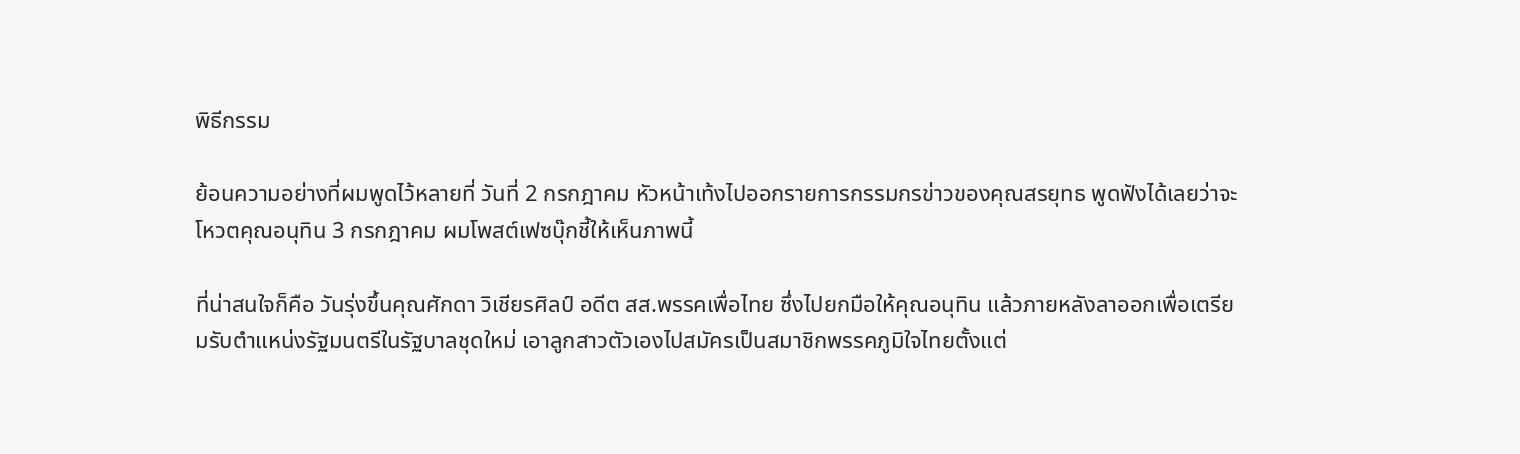พิธีกรรม

ย้อนความอย่างที่ผมพูดไว้หลายที่ วันที่ 2 กรกฎาคม หัวหน้าเท้งไปออกรายการกรรมกรข่าวของคุณสรยุทธ พูดฟังได้เลยว่าจะโหวตคุณอนุทิน 3 กรกฎาคม ผมโพสต์เฟซบุ๊กชี้ให้เห็นภาพนี้

ที่น่าสนใจก็คือ วันรุ่งขึ้นคุณศักดา วิเชียรศิลป์ อดีต สส.พรรคเพื่อไทย ซึ่งไปยกมือให้คุณอนุทิน แล้วภายหลังลาออกเพื่อเตรียมรับตำแหน่งรัฐมนตรีในรัฐบาลชุดใหม่ เอาลูกสาวตัวเองไปสมัครเป็นสมาชิกพรรคภูมิใจไทยตั้งแต่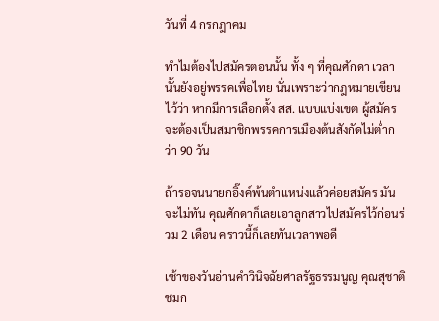วันที่ 4 กรกฎาคม

ทำไมต้องไปสมัครตอนนั้น ทั้ง ๆ ที่คุณศักดา เวลานั้นยังอยู่พรรคเพื่อไทย นั่นเพราะว่ากฎหมายเขียนไว้ว่า หากมีการเลือกตั้ง สส. แบบแบ่งเขต ผู้สมัครจะต้องเป็นสมาชิกพรรคการเมืองต้นสังกัดไม่ต่ำกว่า 90 วัน

ถ้ารอจนนายกอิ๊งค์พ้นตำแหน่งแล้วค่อยสมัคร มันจะไม่ทัน คุณศักดาก็เลยเอาลูกสาวไปสมัครไว้ก่อนร่วม 2 เดือน คราวนี้ก็เลยทันเวลาพอดี

เช้าของวันอ่านคำวินิจฉัยศาลรัฐธรรมนูญ คุณสุชาติ ชมก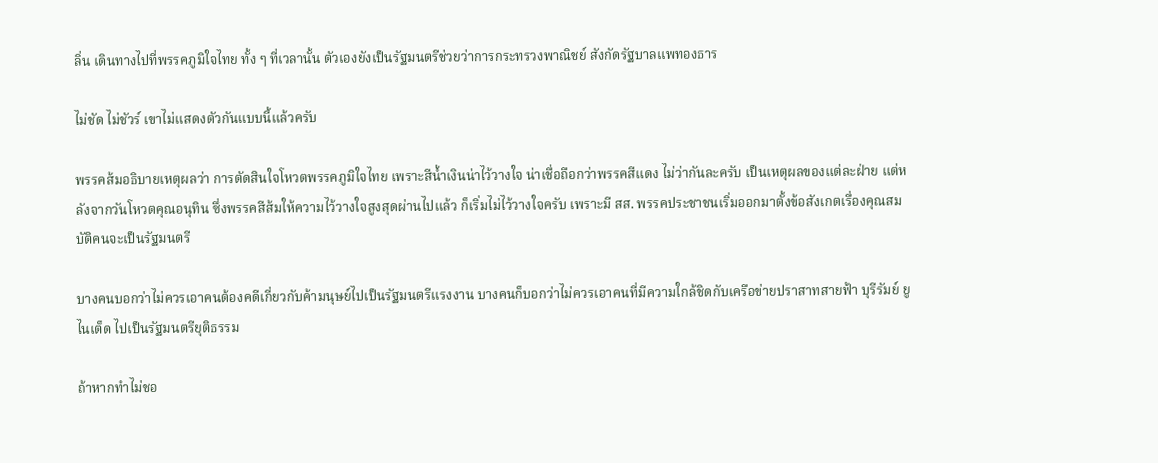ลิ่น เดินทางไปที่พรรคภูมิใจไทย ทั้ง ๆ ที่เวลานั้น ตัวเองยังเป็นรัฐมนตรีช่วยว่าการกระทรวงพาณิชย์ สังกัดรัฐบาลแพทองธาร

ไม่ชัด ไม่ชัวร์ เขาไม่แสดงตัวกันแบบนี้แล้วครับ

พรรคส้มอธิบายเหตุผลว่า การตัดสินใจโหวตพรรคภูมิใจไทย เพราะสีน้ำเงินน่าไว้วางใจ น่าเชื่อถือกว่าพรรคสีแดง ไม่ว่ากันละครับ เป็นเหตุผลของแต่ละฝ่าย แต่หลังจากวันโหวตคุณอนุทิน ซึ่งพรรคสีส้มให้ความไว้วางใจสูงสุดผ่านไปแล้ว ก็เริ่มไม่ไว้วางใจครับ เพราะมี สส. พรรคประชาชนเริ่มออกมาตั้งข้อสังเกตเรื่องคุณสมบัติคนจะเป็นรัฐมนตรี

บางคนบอกว่าไม่ควรเอาคนต้องคดีเกี่ยวกับค้ามนุษย์ไปเป็นรัฐมนตรีแรงงาน บางคนก็บอกว่าไม่ควรเอาคนที่มีความใกล้ชิดกับเครือข่ายปราสาทสายฟ้า บุรีรัมย์ ยูไนเต็ด ไปเป็นรัฐมนตรียุติธรรม

ถ้าหากทำไม่ชอ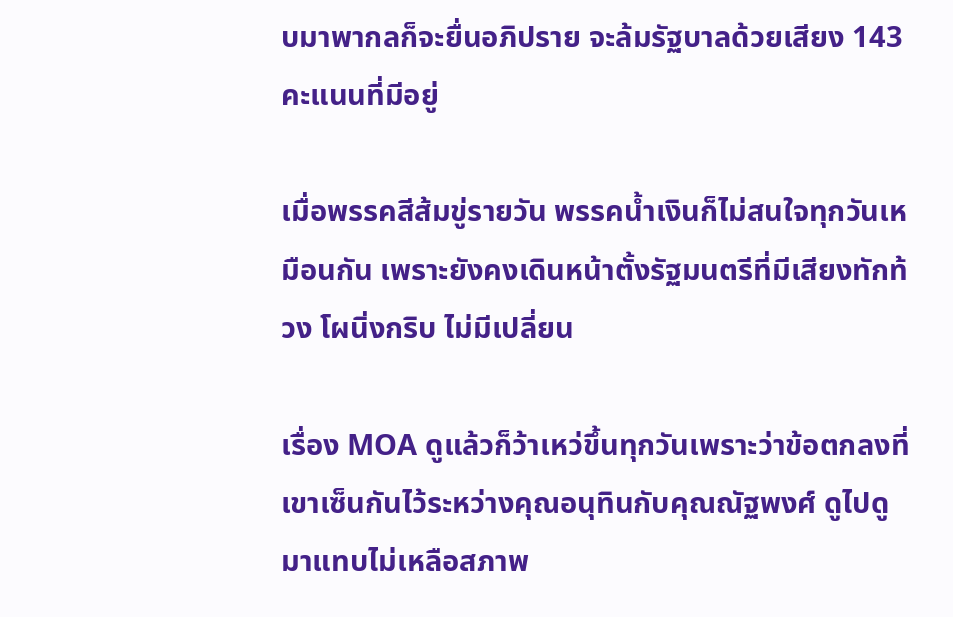บมาพากลก็จะยื่นอภิปราย จะล้มรัฐบาลด้วยเสียง 143 คะแนนที่มีอยู่

เมื่อพรรคสีส้มขู่รายวัน พรรคน้ำเงินก็ไม่สนใจทุกวันเหมือนกัน เพราะยังคงเดินหน้าตั้งรัฐมนตรีที่มีเสียงทักท้วง โผนิ่งกริบ ไม่มีเปลี่ยน

เรื่อง MOA ดูแล้วก็ว้าเหว่ขึ้นทุกวันเพราะว่าข้อตกลงที่เขาเซ็นกันไว้ระหว่างคุณอนุทินกับคุณณัฐพงศ์ ดูไปดูมาแทบไม่เหลือสภาพ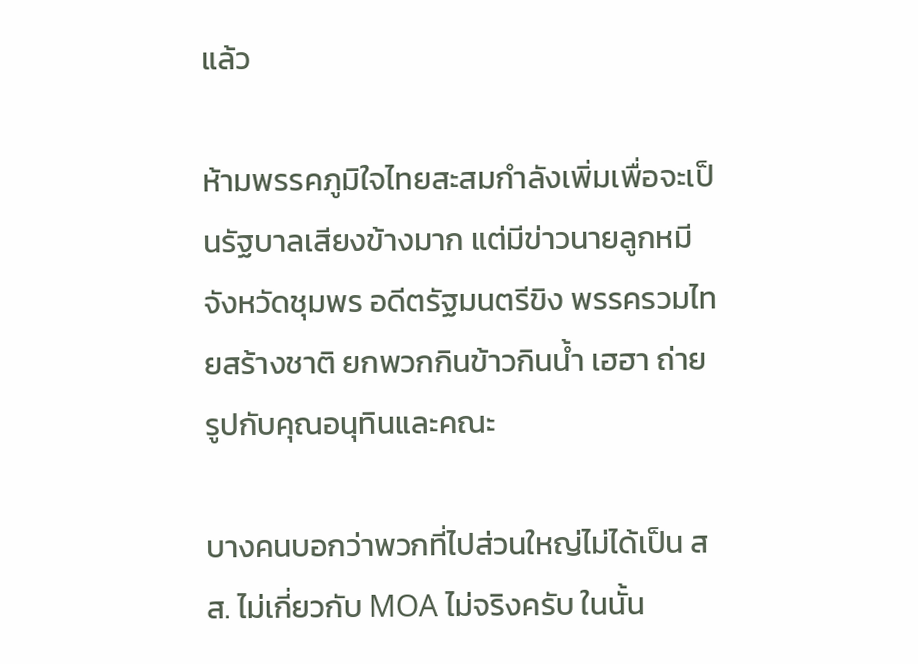แล้ว

ห้ามพรรคภูมิใจไทยสะสมกำลังเพิ่มเพื่อจะเป็นรัฐบาลเสียงข้างมาก แต่มีข่าวนายลูกหมี จังหวัดชุมพร อดีตรัฐมนตรีขิง พรรครวมไทยสร้างชาติ ยกพวกกินข้าวกินน้ำ เฮฮา ถ่ายรูปกับคุณอนุทินและคณะ

บางคนบอกว่าพวกที่ไปส่วนใหญ่ไม่ได้เป็น สส. ไม่เกี่ยวกับ MOA ไม่จริงครับ ในนั้น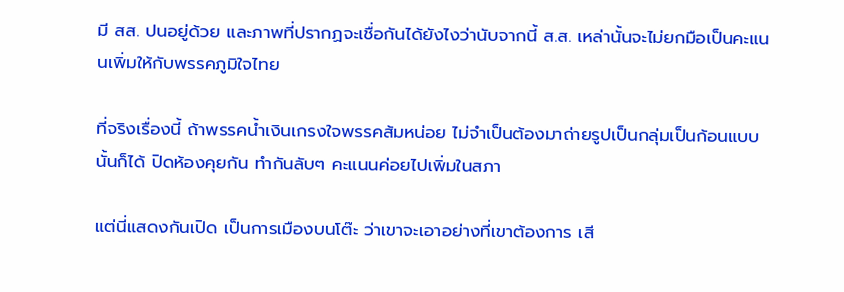มี สส. ปนอยู่ด้วย และภาพที่ปรากฏจะเชื่อกันได้ยังไงว่านับจากนี้ ส.ส. เหล่านั้นจะไม่ยกมือเป็นคะแนนเพิ่มให้กับพรรคภูมิใจไทย

ที่จริงเรื่องนี้ ถ้าพรรคน้ำเงินเกรงใจพรรคส้มหน่อย ไม่จำเป็นต้องมาถ่ายรูปเป็นกลุ่มเป็นก้อนแบบนั้นก็ได้ ปิดห้องคุยกัน ทำกันลับๆ คะแนนค่อยไปเพิ่มในสภา

แต่นี่แสดงกันเปิด เป็นการเมืองบนโต๊ะ ว่าเขาจะเอาอย่างที่เขาต้องการ เสี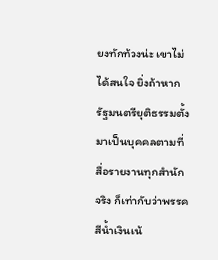ยงทักท้วงน่ะ เขาไม่ได้สนใจ ยิ่งถ้าหากรัฐมนตรียุติธรรมตั้งมาเป็นบุคคลตามที่สื่อรายงานทุกสำนักจริง ก็เท่ากับว่าพรรคสีน้ำเงินเน้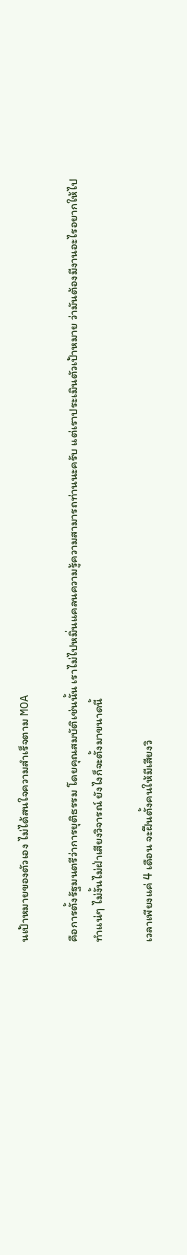นเป้าหมายของตัวเอง ไม่ได้สนใจความสำเร็จตาม MOA

คือการตั้งรัฐมนตรีว่าการยุติธรรม โดยคุณสมบัติเช่นนั้น เราไม่ไปหมิ่นแคลนความรู้ความสามารถท่านนะครับ แต่เราประเมินตัวเป้าหมาย ว่ามันต้องมีงานอะไรอยากให้ไปทำแน่ๆ ไม่งั้นไม่ฝ่าเสียงวิจารณ์ ยังไงก็จะตั้งมาขนาดนี้

เวลาเพียงแค่ 4 เดือน จะฝืนตั้งคนให้มีเสียงวิ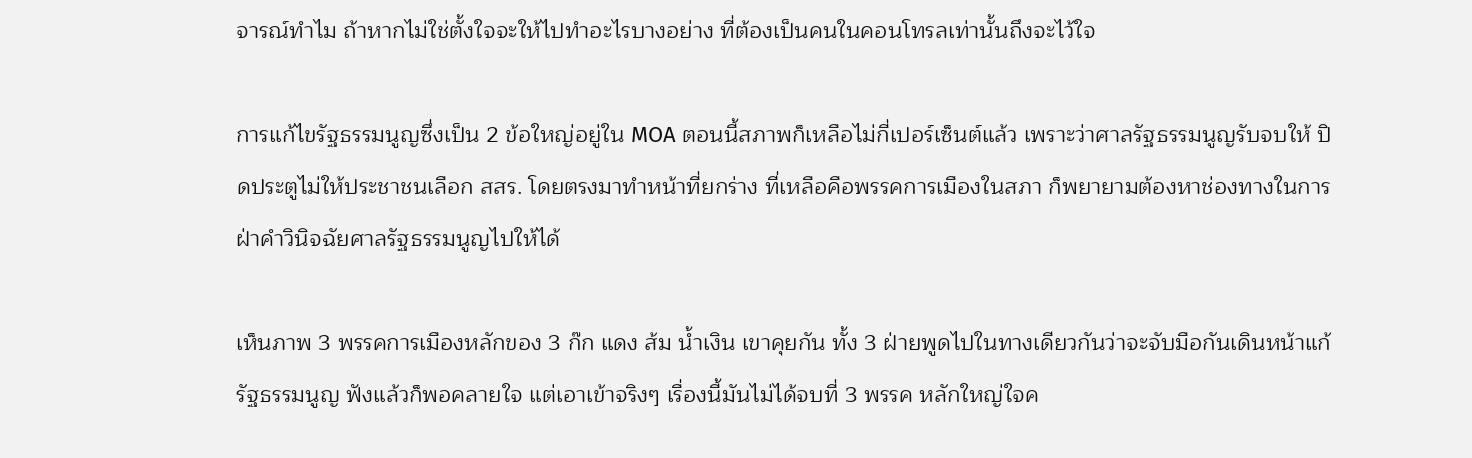จารณ์ทำไม ถ้าหากไม่ใช่ตั้งใจจะให้ไปทำอะไรบางอย่าง ที่ต้องเป็นคนในคอนโทรลเท่านั้นถึงจะไว้ใจ

การแก้ไขรัฐธรรมนูญซึ่งเป็น 2 ข้อใหญ่อยู่ใน MOA ตอนนี้สภาพก็เหลือไม่กี่เปอร์เซ็นต์แล้ว เพราะว่าศาลรัฐธรรมนูญรับจบให้ ปิดประตูไม่ให้ประชาชนเลือก สสร. โดยตรงมาทำหน้าที่ยกร่าง ที่เหลือคือพรรคการเมืองในสภา ก็พยายามต้องหาช่องทางในการฝ่าคำวินิจฉัยศาลรัฐธรรมนูญไปให้ได้

เห็นภาพ 3 พรรคการเมืองหลักของ 3 ก๊ก แดง ส้ม น้ำเงิน เขาคุยกัน ทั้ง 3 ฝ่ายพูดไปในทางเดียวกันว่าจะจับมือกันเดินหน้าแก้รัฐธรรมนูญ ฟังแล้วก็พอคลายใจ แต่เอาเข้าจริงๆ เรื่องนี้มันไม่ได้จบที่ 3 พรรค หลักใหญ่ใจค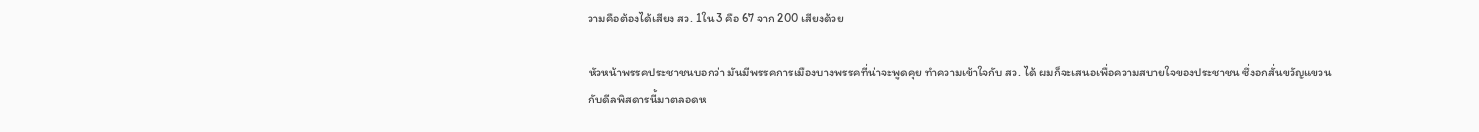วามคือต้องได้เสียง สว. 1ใน3 คือ 67 จาก 200 เสียงด้วย

หัวหน้าพรรคประชาชนบอกว่า มันมีพรรคการเมืองบางพรรคที่น่าจะพูดคุย ทำความเข้าใจกับ สว. ได้ ผมก็จะเสนอเพื่อความสบายใจของประชาชน ซึ่งอกสั่นขวัญแขวนกับดีลพิสดารนี้มาตลอดห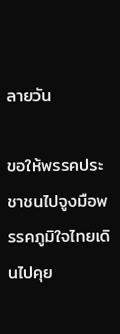ลายวัน

ขอให้พรรคประชาชนไปจูงมือพรรคภูมิใจไทยเดินไปคุย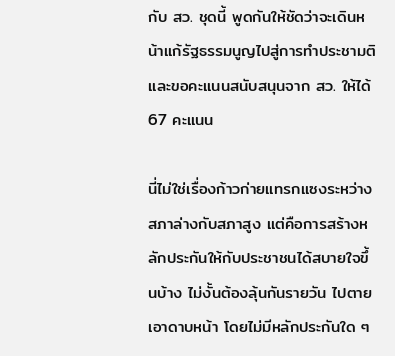กับ สว. ชุดนี้ พูดกันให้ชัดว่าจะเดินหน้าแก้รัฐธรรมนูญไปสู่การทำประชามติ และขอคะแนนสนับสนุนจาก สว. ให้ได้ 67 คะแนน

นี่ไม่ใช่เรื่องก้าวก่ายแทรกแซงระหว่างสภาล่างกับสภาสูง แต่คือการสร้างหลักประกันให้กับประชาชนได้สบายใจขึ้นบ้าง ไม่งั้นต้องลุ้นกันรายวัน ไปตายเอาดาบหน้า โดยไม่มีหลักประกันใด ๆ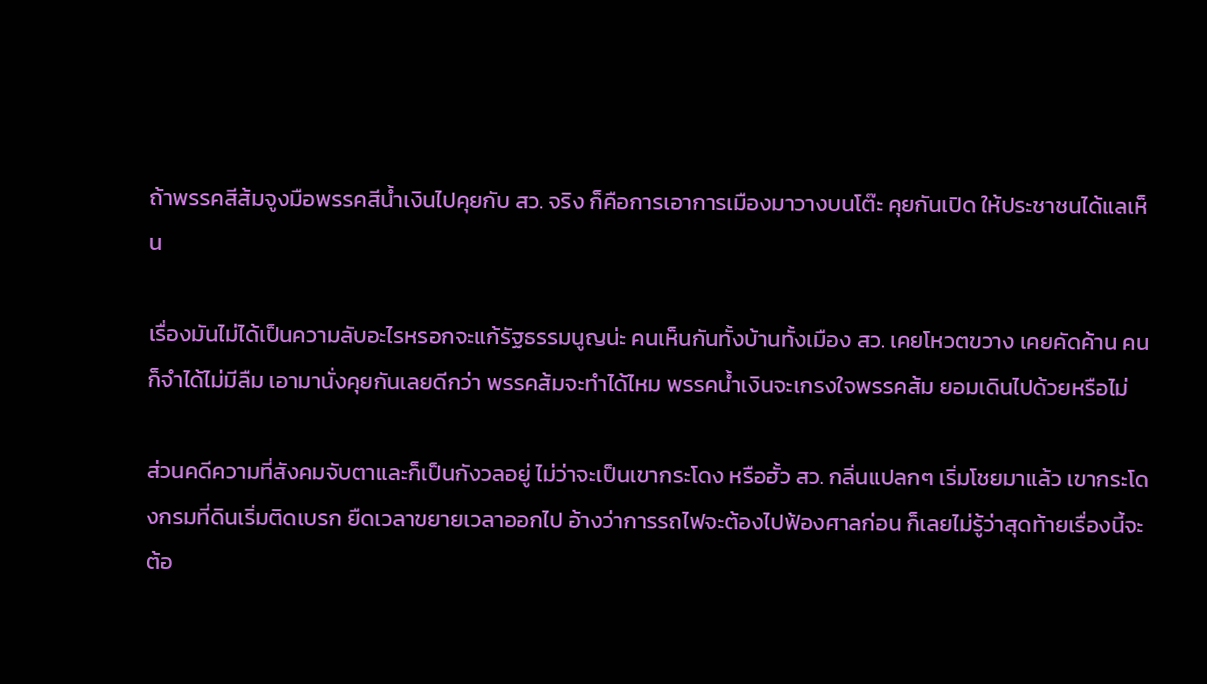ถ้าพรรคสีส้มจูงมือพรรคสีน้ำเงินไปคุยกับ สว. จริง ก็คือการเอาการเมืองมาวางบนโต๊ะ คุยกันเปิด ให้ประชาชนได้แลเห็น

เรื่องมันไม่ได้เป็นความลับอะไรหรอกจะแก้รัฐธรรมนูญน่ะ คนเห็นกันทั้งบ้านทั้งเมือง สว. เคยโหวตขวาง เคยคัดค้าน คนก็จำได้ไม่มีลืม เอามานั่งคุยกันเลยดีกว่า พรรคส้มจะทำได้ไหม พรรคน้ำเงินจะเกรงใจพรรคส้ม ยอมเดินไปด้วยหรือไม่

ส่วนคดีความที่สังคมจับตาและก็เป็นกังวลอยู่ ไม่ว่าจะเป็นเขากระโดง หรือฮั้ว สว. กลิ่นแปลกๆ เริ่มโชยมาแล้ว เขากระโดงกรมที่ดินเริ่มติดเบรก ยืดเวลาขยายเวลาออกไป อ้างว่าการรถไฟจะต้องไปฟ้องศาลก่อน ก็เลยไม่รู้ว่าสุดท้ายเรื่องนี้จะต้อ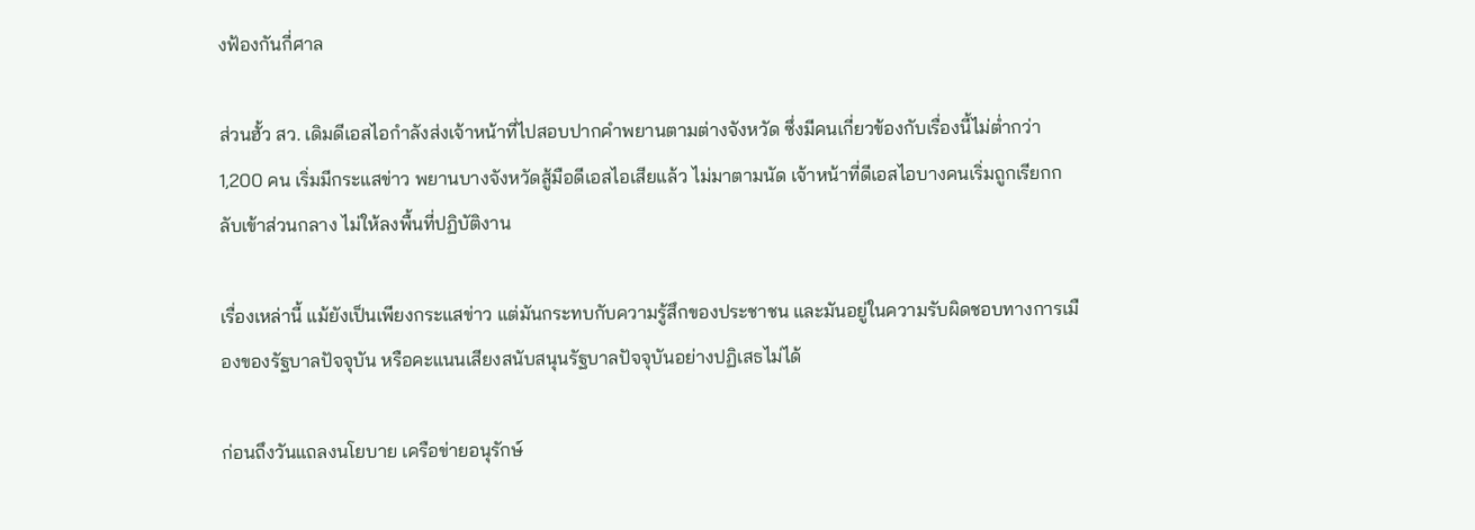งฟ้องกันกี่ศาล

ส่วนฮั้ว สว. เดิมดีเอสไอกำลังส่งเจ้าหน้าที่ไปสอบปากคำพยานตามต่างจังหวัด ซึ่งมีคนเกี่ยวข้องกับเรื่องนี้ไม่ต่ำกว่า 1,200 คน เริ่มมีกระแสข่าว พยานบางจังหวัดสู้มือดีเอสไอเสียแล้ว ไม่มาตามนัด เจ้าหน้าที่ดีเอสไอบางคนเริ่มถูกเรียกกลับเข้าส่วนกลาง ไม่ให้ลงพื้นที่ปฏิบัติงาน

เรื่องเหล่านี้ แม้ยังเป็นเพียงกระแสข่าว แต่มันกระทบกับความรู้สึกของประชาชน และมันอยู่ในความรับผิดชอบทางการเมืองของรัฐบาลปัจจุบัน หรือคะแนนเสียงสนับสนุนรัฐบาลปัจจุบันอย่างปฏิเสธไม่ได้

ก่อนถึงวันแถลงนโยบาย เครือข่ายอนุรักษ์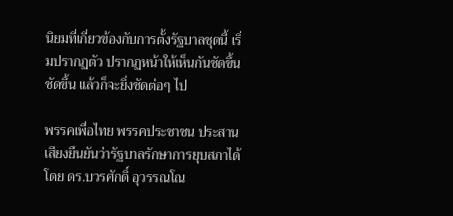นิยมที่เกี่ยวข้องกับการตั้งรัฐบาลชุดนี้ เริ่มปรากฏตัว ปรากฏหน้าให้เห็นกันชัดขึ้น ชัดขึ้น แล้วก็จะยิ่งชัดต่อๆ ไป

พรรคเพื่อไทย พรรคประชาชน ประสานเสียงยืนยันว่ารัฐบาลรักษาการยุบสภาได้ โดย ดร.บวรศักดิ์ อุวรรณโณ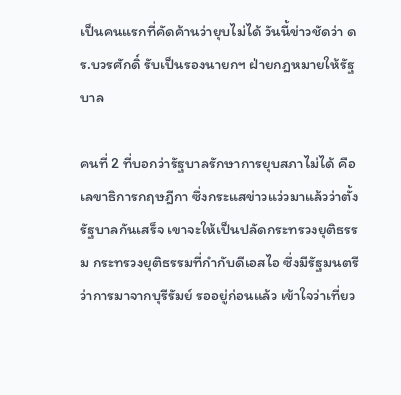เป็นคนแรกที่คัดค้านว่ายุบไม่ได้ วันนี้ข่าวชัดว่า ดร.บวรศักดิ์ รับเป็นรองนายกฯ ฝ่ายกฎหมายให้รัฐบาล

คนที่ 2 ที่บอกว่ารัฐบาลรักษาการยุบสภาไม่ได้ คือเลขาธิการกฤษฎีกา ซึ่งกระแสข่าวแว่วมาแล้วว่าตั้งรัฐบาลกันเสร็จ เขาจะให้เป็นปลัดกระทรวงยุติธรรม กระทรวงยุติธรรมที่กำกับดีเอสไอ ซึ่งมีรัฐมนตรีว่าการมาจากบุรีรัมย์ รออยู่ก่อนแล้ว เข้าใจว่าเที่ยว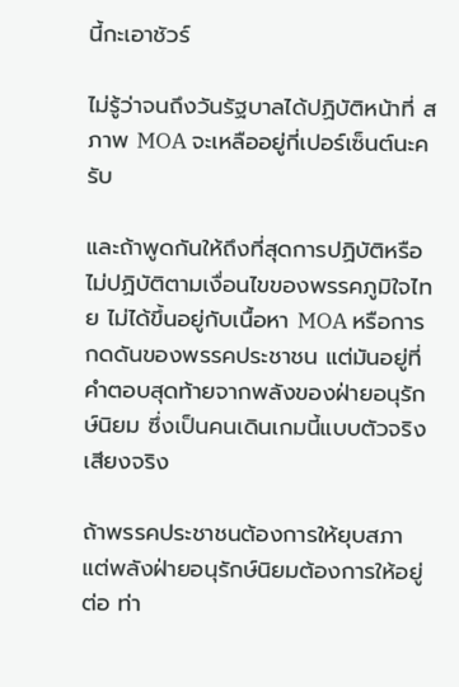นี้กะเอาชัวร์

ไม่รู้ว่าจนถึงวันรัฐบาลได้ปฏิบัติหน้าที่ สภาพ MOA จะเหลืออยู่กี่เปอร์เซ็นต์นะครับ

และถ้าพูดกันให้ถึงที่สุดการปฏิบัติหรือไม่ปฏิบัติตามเงื่อนไขของพรรคภูมิใจไทย ไม่ได้ขึ้นอยู่กับเนื้อหา MOA หรือการกดดันของพรรคประชาชน แต่มันอยู่ที่คำตอบสุดท้ายจากพลังของฝ่ายอนุรักษ์นิยม ซึ่งเป็นคนเดินเกมนี้แบบตัวจริง เสียงจริง

ถ้าพรรคประชาชนต้องการให้ยุบสภา แต่พลังฝ่ายอนุรักษ์นิยมต้องการให้อยู่ต่อ ท่า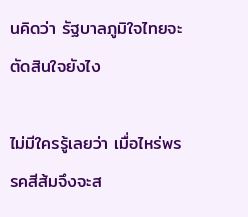นคิดว่า รัฐบาลภูมิใจไทยจะตัดสินใจยังไง

ไม่มีใครรู้เลยว่า เมื่อไหร่พรรคสีส้มจึงจะส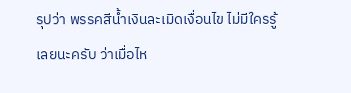รุปว่า พรรคสีน้ำเงินละเมิดเงื่อนไข ไม่มีใครรู้เลยนะครับ ว่าเมื่อไห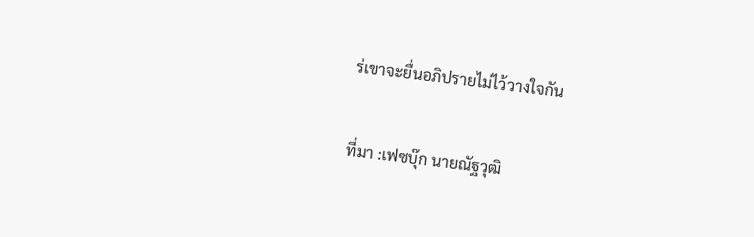ร่เขาจะยื่นอภิปรายไม่ไว้วางใจกัน

ที่มา :เฟซบุ๊ก นายณัฐวุฒิ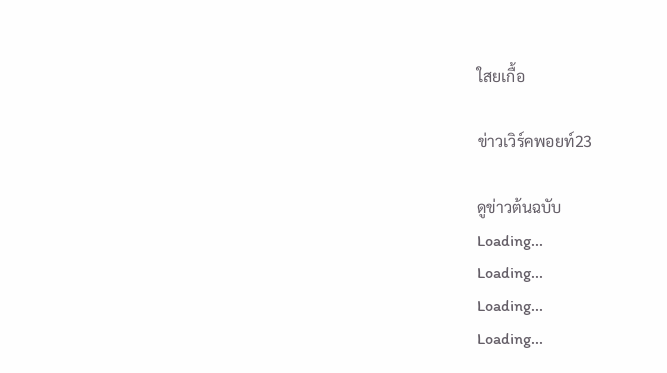ใสยเกื้อ

ข่าวเวิร์คพอยท์23

ดูข่าวต้นฉบับ
Loading...
Loading...
Loading...
Loading...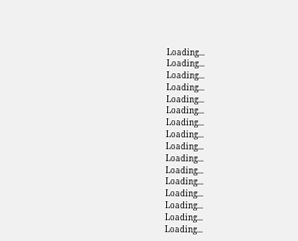Loading...
Loading...
Loading...
Loading...
Loading...
Loading...
Loading...
Loading...
Loading...
Loading...
Loading...
Loading...
Loading...
Loading...
Loading...
Loading...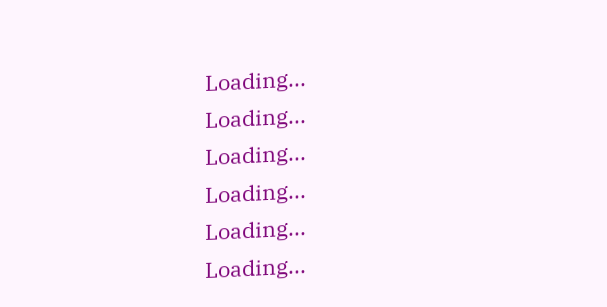Loading...
Loading...
Loading...
Loading...
Loading...
Loading...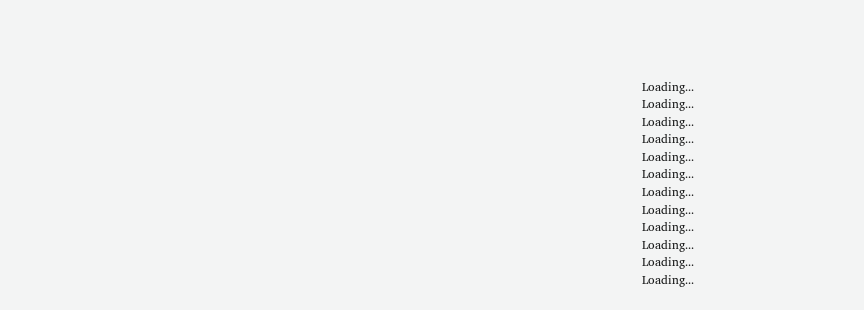Loading...
Loading...
Loading...
Loading...
Loading...
Loading...
Loading...
Loading...
Loading...
Loading...
Loading...
Loading...